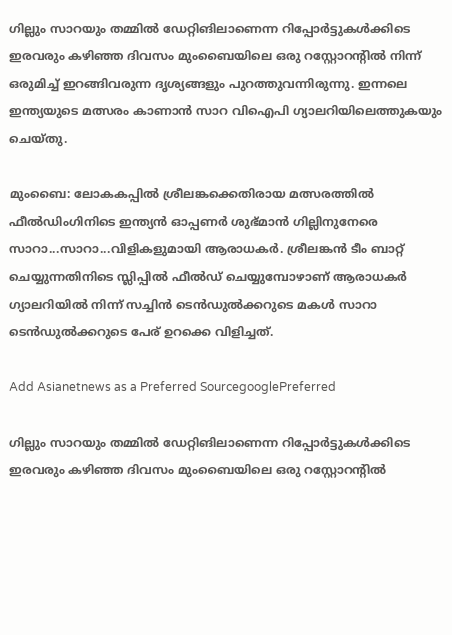ഗില്ലും സാറയും തമ്മില്‍ ഡേറ്റിങിലാണെന്ന റിപ്പോര്‍ട്ടുകള്‍ക്കിടെ ഇരവരും കഴിഞ്ഞ ദിവസം മുംബൈയിലെ ഒരു റസ്റ്റോറന്‍റില്‍ നിന്ന് ഒരുമിച്ച് ഇറങ്ങിവരുന്ന ദൃശ്യങ്ങളും പുറത്തുവന്നിരുന്നു. ഇന്നലെ ഇന്ത്യയുടെ മത്സരം കാണാന്‍ സാറ വിഐപി ഗ്യാലറിയിലെത്തുകയും ചെയ്തു.

മുംബൈ: ലോകകപ്പില്‍ ശ്രീലങ്കക്കെതിരായ മത്സരത്തില്‍ ഫീല്‍ഡിംഗിനിടെ ഇന്ത്യന്‍ ഓപ്പണര്‍ ശുഭ്മാന്‍ ഗില്ലിനുനേരെ സാറാ...സാറാ...വിളികളുമായി ആരാധകര്‍. ശ്രീലങ്കന്‍ ടീം ബാറ്റ് ചെയ്യുന്നതിനിടെ സ്ലിപ്പില്‍ ഫീല്‍ഡ് ചെയ്യുമ്പോഴാണ് ആരാധകര്‍ ഗ്യാലറിയില്‍ നിന്ന് സച്ചിന്‍ ടെന്‍ഡുല്‍ക്കറുടെ മകള്‍ സാറാ ടെന്‍ഡുല്‍ക്കറുടെ പേര് ഉറക്കെ വിളിച്ചത്.

Add Asianetnews as a Preferred SourcegooglePreferred

ഗില്ലും സാറയും തമ്മില്‍ ഡേറ്റിങിലാണെന്ന റിപ്പോര്‍ട്ടുകള്‍ക്കിടെ ഇരവരും കഴിഞ്ഞ ദിവസം മുംബൈയിലെ ഒരു റസ്റ്റോറന്‍റില്‍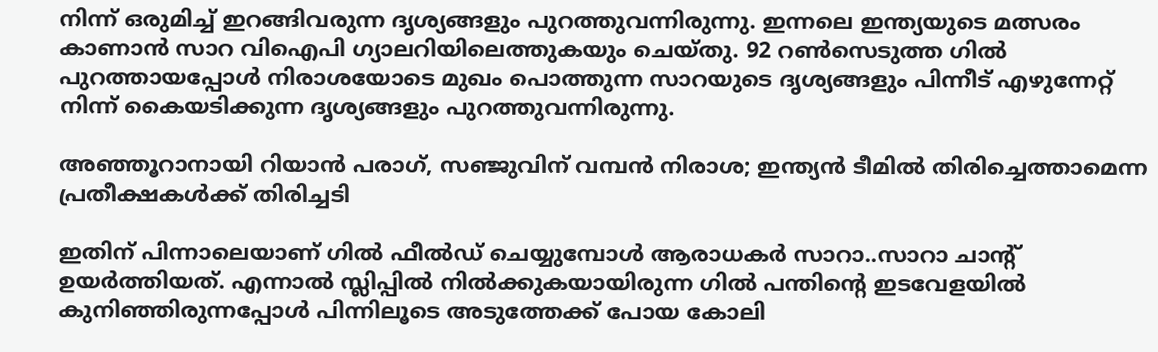നിന്ന് ഒരുമിച്ച് ഇറങ്ങിവരുന്ന ദൃശ്യങ്ങളും പുറത്തുവന്നിരുന്നു. ഇന്നലെ ഇന്ത്യയുടെ മത്സരം കാണാന്‍ സാറ വിഐപി ഗ്യാലറിയിലെത്തുകയും ചെയ്തു. 92 റണ്‍സെടുത്ത ഗില്‍ പുറത്തായപ്പോള്‍ നിരാശയോടെ മുഖം പൊത്തുന്ന സാറയുടെ ദൃശ്യങ്ങളും പിന്നീട് എഴുന്നേറ്റ് നിന്ന് കൈയടിക്കുന്ന ദൃശ്യങ്ങളും പുറത്തുവന്നിരുന്നു.

അഞ്ഞൂറാനായി റിയാൻ പരാഗ്, സഞ്ജുവിന് വമ്പൻ നിരാശ; ഇന്ത്യന്‍ ടീമിൽ തിരിച്ചെത്താമെന്ന പ്രതീക്ഷകൾക്ക് തിരിച്ചടി

ഇതിന് പിന്നാലെയാണ് ഗില്‍ ഫീല്‍ഡ് ചെയ്യുമ്പോള്‍ ആരാധകര്‍ സാറാ..സാറാ ചാന്‍റ് ഉയര്‍ത്തിയത്. എന്നാല്‍ സ്ലിപ്പില്‍ നില്‍ക്കുകയായിരുന്ന ഗില്‍ പന്തിന്‍റെ ഇടവേളയില്‍ കുനിഞ്ഞിരുന്നപ്പോള്‍ പിന്നിലൂടെ അടുത്തേക്ക് പോയ കോലി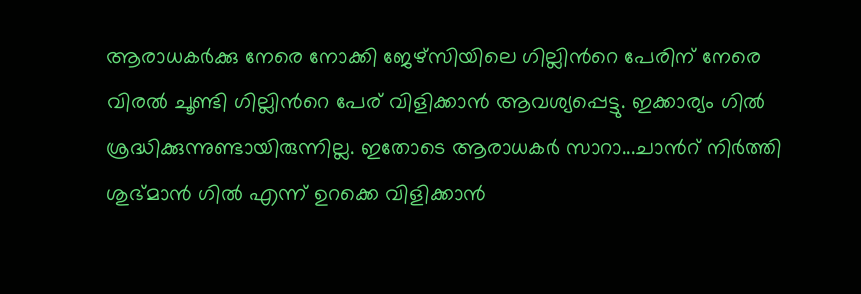ആരാധകര്‍ക്കു നേരെ നോക്കി ജേഴ്സിയിലെ ഗില്ലിന്‍റെ പേരിന് നേരെ വിരല്‍ ചൂണ്ടി ഗില്ലിന്‍റെ പേര് വിളിക്കാന്‍ ആവശ്യപ്പെട്ടു. ഇക്കാര്യം ഗില്‍ ശ്രദ്ധിക്കുന്നുണ്ടായിരുന്നില്ല. ഇതോടെ ആരാധകര്‍ സാറാ...ചാന്‍റ് നിര്‍ത്തി ശുഭ്മാന്‍ ഗില്‍ എന്ന് ഉറക്കെ വിളിക്കാന്‍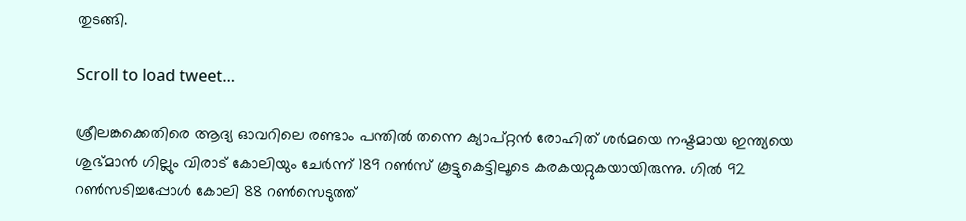തുടങ്ങി.

Scroll to load tweet…

ശ്രീലങ്കക്കെതിരെ ആദ്യ ഓവറിലെ രണ്ടാം പന്തില്‍ തന്നെ ക്യാപ്റ്റന്‍ രോഹിത് ശര്‍മയെ നഷ്ടമായ ഇന്ത്യയെ ശുഭ്മാന്‍ ഗില്ലും വിരാട് കോലിയും ചേര്‍ന്ന് 189 റണ്‍സ് കൂട്ടുകെട്ടിലൂടെ കരകയറ്റുകയായിരുന്നു. ഗില്‍ 92 റണ്‍സടിച്ചപ്പോള്‍ കോലി 88 റണ്‍സെടുത്ത്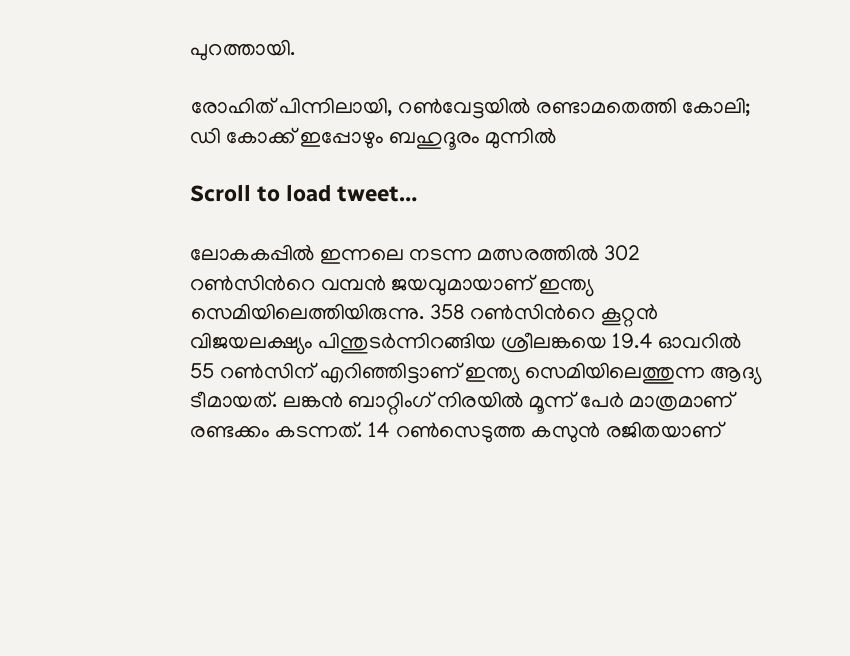പുറത്തായി.

രോഹിത് പിന്നിലായി, റണ്‍വേട്ടയില്‍ രണ്ടാമതെത്തി കോലി; ഡി കോക്ക് ഇപ്പോഴും ബഹുദൂരം മുന്നില്‍

Scroll to load tweet…

ലോകകപ്പില്‍ ഇന്നലെ നടന്ന മത്സരത്തില്‍ 302 റണ്‍സിന്‍റെ വമ്പന്‍ ജയവുമായാണ് ഇന്ത്യ സെമിയിലെത്തിയിരുന്നു. 358 റണ്‍സിന്‍റെ കൂറ്റന്‍ വിജയലക്ഷ്യം പിന്തുടര്‍ന്നിറങ്ങിയ ശ്രീലങ്കയെ 19.4 ഓവറില്‍ 55 റണ്‍സിന് എറിഞ്ഞിട്ടാണ് ഇന്ത്യ സെമിയിലെത്തുന്ന ആദ്യ ടീമായത്. ലങ്കന്‍ ബാറ്റിംഗ് നിരയില്‍ മൂന്ന് പേര്‍ മാത്രമാണ് രണ്ടക്കം കടന്നത്. 14 റണ്‍സെടുത്ത കസുന്‍ രജിതയാണ്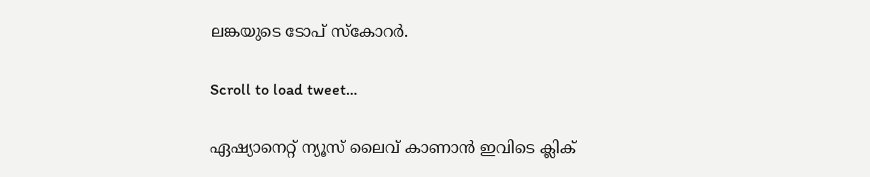ലങ്കയുടെ ടോപ് സ്കോറര്‍.

Scroll to load tweet…

ഏഷ്യാനെറ്റ് ന്യൂസ് ലൈവ് കാണാന്‍ ഇവിടെ ക്ലിക്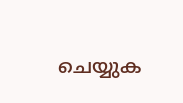ചെയ്യുക